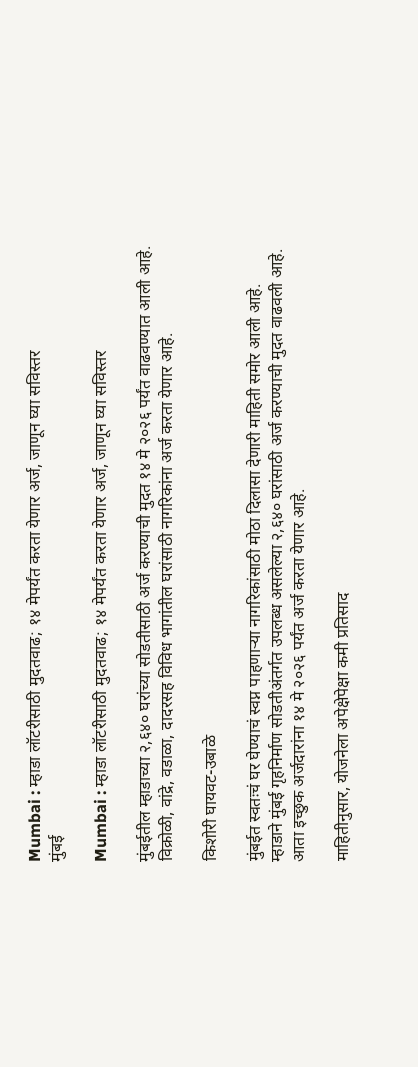Mumbai : म्हाडा लॉटरीसाठी मुदतवाढ; १४ मेपर्यंत करता येणार अर्ज, जाणून घ्या सविस्तर
मुंबई

Mumbai : म्हाडा लॉटरीसाठी मुदतवाढ; १४ मेपर्यंत करता येणार अर्ज, जाणून घ्या सविस्तर

मुंबईतील म्हाडाच्या २,६४० घरांच्या सोडतीसाठी अर्ज करण्याची मुदत १४ मे २०२६ पर्यंत वाढवण्यात आली आहे. विक्रोळी, वांद्रे, वडाळा, दादरसह विविध भागांतील घरांसाठी नागरिकांना अर्ज करता येणार आहे.

किशोरी घायवट-उबाळे

मुंबईत स्वतःचं घर घेण्याचं स्वप्न पाहणाऱ्या नागरिकांसाठी मोठा दिलासा देणारी माहिती समोर आली आहे. म्हाडाने मुंबई गृहनिर्माण सोडतीअंतर्गत उपलब्ध असलेल्या २,६४० घरांसाठी अर्ज करण्याची मुदत वाढवली आहे. आता इच्छुक अर्जदारांना १४ मे २०२६ पर्यंत अर्ज करता येणार आहे.

माहितीनुसार, योजनेला अपेक्षेपेक्षा कमी प्रतिसाद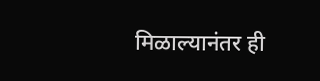मिळाल्यानंतर ही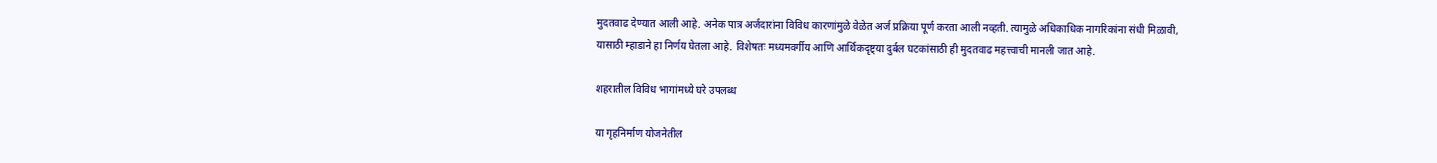मुदतवाढ देण्यात आली आहे. अनेक पात्र अर्जदारांना विविध कारणांमुळे वेळेत अर्ज प्रक्रिया पूर्ण करता आली नव्हती. त्यामुळे अधिकाधिक नागरिकांना संधी मिळावी, यासाठी म्हाडाने हा निर्णय घेतला आहे. विशेषतः मध्यमवर्गीय आणि आर्थिकदृष्ट्या दुर्बल घटकांसाठी ही मुदतवाढ महत्त्वाची मानली जात आहे.

शहरातील विविध भागांमध्ये घरे उपलब्ध

या गृहनिर्माण योजनेतील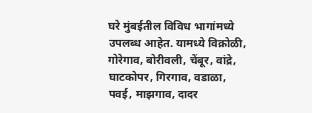घरे मुंबईतील विविध भागांमध्ये उपलब्ध आहेत. यामध्ये विक्रोळी, गोरेगाव, बोरीवली, चेंबूर, वांद्रे, घाटकोपर, गिरगाव, वडाळा, पवई, माझगाव, दादर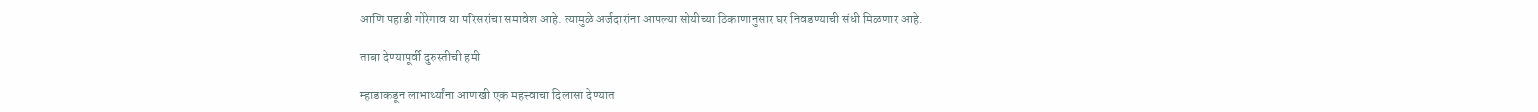आणि पहाडी गोरेगाव या परिसरांचा समावेश आहे. त्यामुळे अर्जदारांना आपल्या सोयीच्या ठिकाणानुसार घर निवडण्याची संधी मिळणार आहे.

ताबा देण्यापूर्वी दुरुस्तीची हमी

म्हाडाकडून लाभार्थ्यांना आणखी एक महत्त्वाचा दिलासा देण्यात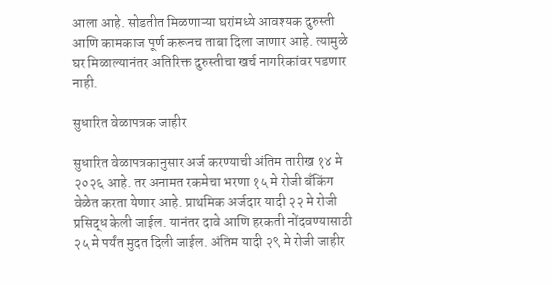आला आहे. सोडतीत मिळणाऱ्या घरांमध्ये आवश्यक दुरुस्ती आणि कामकाज पूर्ण करूनच ताबा दिला जाणार आहे. त्यामुळे घर मिळाल्यानंतर अतिरिक्त दुरुस्तीचा खर्च नागरिकांवर पडणार नाही.

सुधारित वेळापत्रक जाहीर

सुधारित वेळापत्रकानुसार अर्ज करण्याची अंतिम तारीख १४ मे २०२६ आहे. तर अनामत रकमेचा भरणा १५ मे रोजी बँकिंग वेळेत करता येणार आहे. प्राथमिक अर्जदार यादी २२ मे रोजी प्रसिद्ध केली जाईल. यानंतर दावे आणि हरकती नोंदवण्यासाठी २५ मे पर्यंत मुदत दिली जाईल. अंतिम यादी २९ मे रोजी जाहीर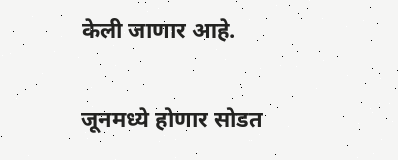केली जाणार आहे.

जूनमध्ये होणार सोडत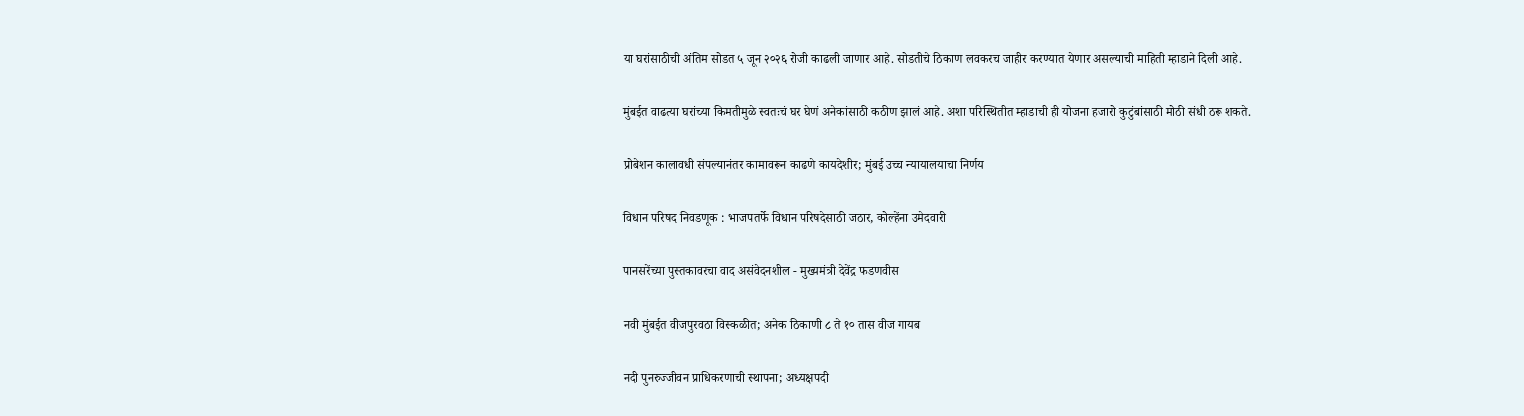या घरांसाठीची अंतिम सोडत ५ जून २०२६ रोजी काढली जाणार आहे. सोडतीचे ठिकाण लवकरच जाहीर करण्यात येणार असल्याची माहिती म्हाडाने दिली आहे.

मुंबईत वाढत्या घरांच्या किमतीमुळे स्वतःचं घर घेणं अनेकांसाठी कठीण झालं आहे. अशा परिस्थितीत म्हाडाची ही योजना हजारो कुटुंबांसाठी मोठी संधी ठरू शकते.

प्रोबेशन कालावधी संपल्यानंतर कामावरून काढणे कायदेशीर; मुंबई उच्च न्यायालयाचा निर्णय

विधान परिषद निवडणूक : भाजपतर्फे विधान परिषदेसाठी जठार, कोल्हेंना उमेदवारी

पानसरेंच्या पुस्तकावरचा वाद असंवेदनशील - मुख्यमंत्री देवेंद्र फडणवीस

नवी मुंबईत वीजपुरवठा विस्कळीत; अनेक ठिकाणी ८ ते १० तास वीज गायब

नदी पुनरुज्जीवन प्राधिकरणाची स्थापना; अध्यक्षपदी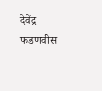देवेंद्र फडणवीस